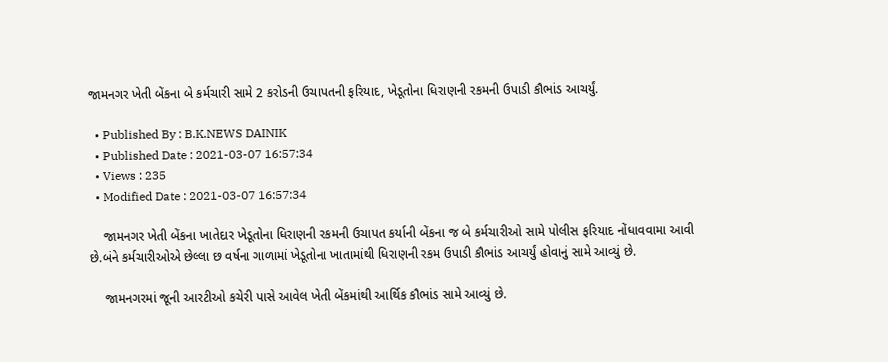જામનગર ખેતી બેંકના બે કર્મચારી સામે 2 કરોડની ઉચાપતની ફરિયાદ, ખેડૂતોના ધિરાણની રકમની ઉપાડી કૌભાંડ આચર્યું.

  • Published By : B.K.NEWS DAINIK
  • Published Date : 2021-03-07 16:57:34
  • Views : 235
  • Modified Date : 2021-03-07 16:57:34

    જામનગર ખેતી બેંકના ખાતેદાર ખેડૂતોના ધિરાણની રકમની ઉચાપત કર્યાની બેંકના જ બે કર્મચારીઓ સામે પોલીસ ફરિયાદ નોંધાવવામા આવી છે.બંને કર્મચારીઓએ છેલ્લા છ વર્ષના ગાળામાં ખેડૂતોના ખાતામાંથી ધિરાણની રકમ ઉપાડી કૌભાંડ આચર્યું હોવાનું સામે આવ્યું છે.

    જામનગરમાં જૂની આરટીઓ કચેરી પાસે આવેલ ખેતી બેંકમાંથી આર્થિક કૌભાંડ સામે આવ્યું છે.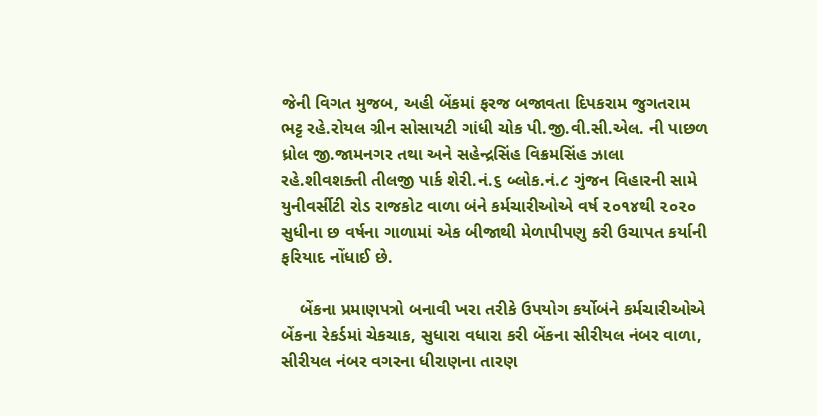જેની વિગત મુજબ, અહી બેંકમાં ફરજ બજાવતા દિપકરામ જુગતરામ ભટ્ટ રહે.રોયલ ગ્રીન સોસાયટી ગાંધી ચોક પી.જી.વી.સી.એલ. ની પાછળ ધ્રોલ જી.જામનગર તથા અને સહેન્દ્રસિંહ વિક્રમસિંહ ઝાલા રહે.શીવશક્તી તીલજી પાર્ક શેરી.નં.૬ બ્લોક.નં.૮ ગુંજન વિહારની સામે યુનીવર્સીટી રોડ રાજકોટ વાળા બંને કર્મચારીઓએ વર્ષ ૨૦૧૪થી ૨૦૨૦ સુધીના છ વર્ષના ગાળામાં એક બીજાથી મેળાપીપણુ કરી ઉચાપત કર્યાની ફરિયાદ નોંધાઈ છે.

    બેંકના પ્રમાણપત્રો બનાવી ખરા તરીકે ઉપયોગ કર્યોબંને કર્મચારીઓએ બેંકના રેકર્ડમાં ચેકચાક, સુધારા વધારા કરી બેંકના સીરીયલ નંબર વાળા, સીરીયલ નંબર વગરના ધીરાણના તારણ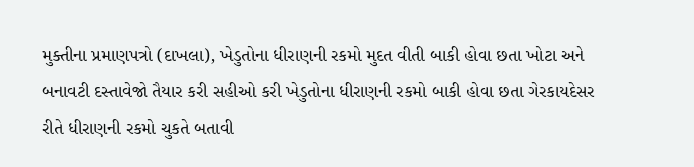મુક્તીના પ્રમાણપત્રો (દાખલા), ખેડુતોના ધીરાણની રકમો મુદત વીતી બાકી હોવા છતા ખોટા અને બનાવટી દસ્તાવેજો તૈયાર કરી સહીઓ કરી ખેડુતોના ધીરાણની રકમો બાકી હોવા છતા ગેરકાયદેસર રીતે ધીરાણની રકમો ચુકતે બતાવી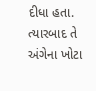દીધા હતા. ત્યારબાદ તે અંગેના ખોટા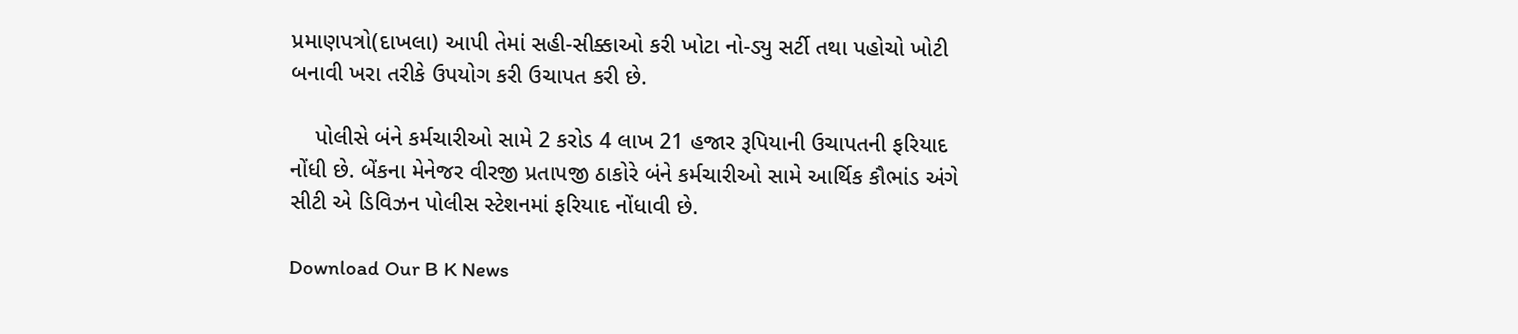પ્રમાણપત્રો(દાખલા) આપી તેમાં સહી-સીક્કાઓ કરી ખોટા નો-ડ્યુ સર્ટી તથા પહોચો ખોટી બનાવી ખરા તરીકે ઉપયોગ કરી ઉચાપત કરી છે.

    પોલીસે બંને કર્મચારીઓ સામે 2 કરોડ 4 લાખ 21 હજાર રૂપિયાની ઉચાપતની ફરિયાદ નોંધી છે. બેંકના મેનેજર વીરજી પ્રતાપજી ઠાકોરે બંને કર્મચારીઓ સામે આર્થિક કૌભાંડ અંગે સીટી એ ડિવિઝન પોલીસ સ્ટેશનમાં ફરિયાદ નોંધાવી છે.

Download Our B K News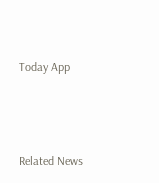Today App



Related News